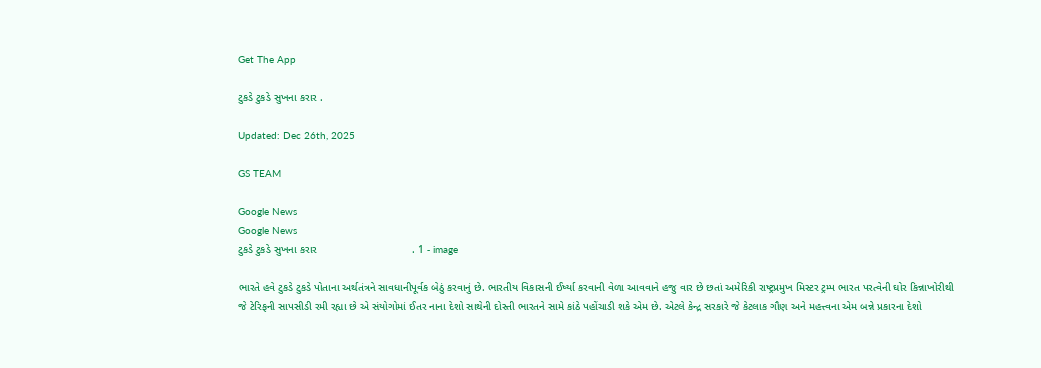Get The App

ટુકડે ટુકડે સુખના કરાર .

Updated: Dec 26th, 2025

GS TEAM

Google News
Google News
ટુકડે ટુકડે સુખના કરાર                                . 1 - image

ભારતે હવે ટુકડે ટુકડે પોતાના અર્થતંત્રને સાવધાનીપૂર્વક બેઠું કરવાનું છે. ભારતીય વિકાસની ઈર્ષ્યા કરવાની વેળા આવવાને હજુ વાર છે છતાં અમેરિકી રાષ્ટ્રપ્રમુખ મિસ્ટર ટ્રમ્પ ભારત પરત્વેની ઘોર કિન્નાખોરીથી જે ટેરિફની સાપસીડી રમી રહ્યા છે એ સંયોગોમાં ઈતર નાના દેશો સાથેની દોસ્તી ભારતને સામે કાંઠે પહોંચાડી શકે એમ છે. એટલે કેન્દ્ર સરકારે જે કેટલાક ગૌણ અને મહત્ત્વના એમ બન્ને પ્રકારના દેશો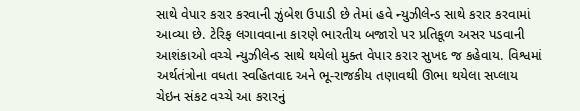સાથે વેપાર કરાર કરવાની ઝુંબેશ ઉપાડી છે તેમાં હવે ન્યુઝીલેન્ડ સાથે કરાર કરવામાં આવ્યા છે. ટેરિફ લગાવવાના કારણે ભારતીય બજારો પર પ્રતિકૂળ અસર પડવાની આશંકાઓ વચ્ચે ન્યુઝીલેન્ડ સાથે થયેલો મુક્ત વેપાર કરાર સુખદ જ કહેવાય. વિશ્વમાં અર્થતંત્રોના વધતા સ્વહિતવાદ અને ભૂ-રાજકીય તણાવથી ઊભા થયેલા સપ્લાય ચેઇન સંકટ વચ્ચે આ કરારનું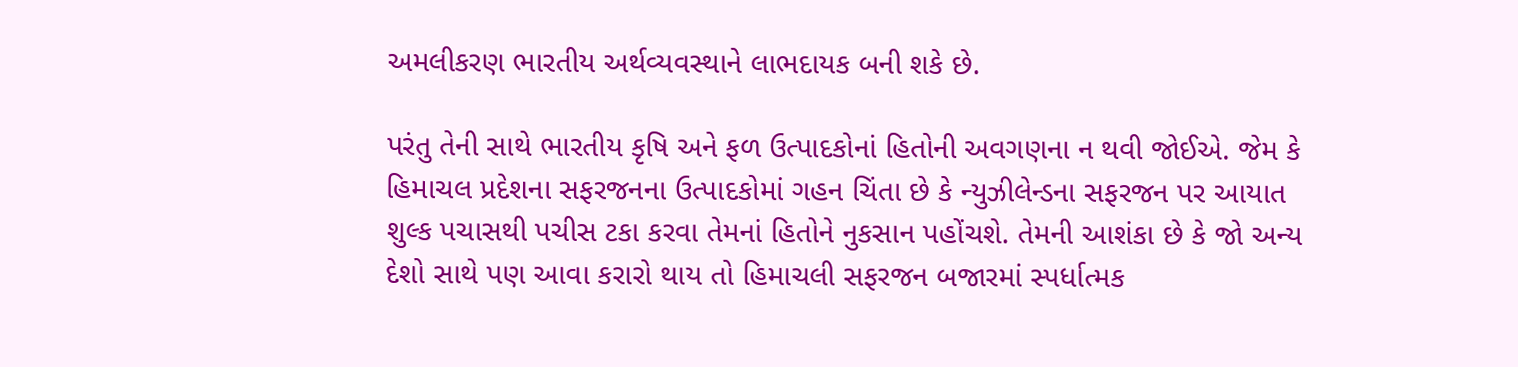અમલીકરણ ભારતીય અર્થવ્યવસ્થાને લાભદાયક બની શકે છે.

પરંતુ તેની સાથે ભારતીય કૃષિ અને ફળ ઉત્પાદકોનાં હિતોની અવગણના ન થવી જોઈએ. જેમ કે હિમાચલ પ્રદેશના સફરજનના ઉત્પાદકોમાં ગહન ચિંતા છે કે ન્યુઝીલેન્ડના સફરજન પર આયાત શુલ્ક પચાસથી પચીસ ટકા કરવા તેમનાં હિતોને નુકસાન પહોંચશે. તેમની આશંકા છે કે જો અન્ય દેશો સાથે પણ આવા કરારો થાય તો હિમાચલી સફરજન બજારમાં સ્પર્ધાત્મક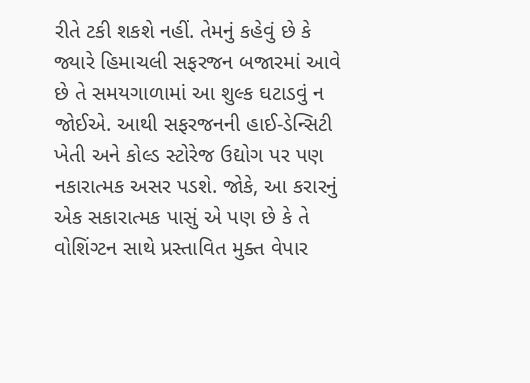રીતે ટકી શકશે નહીં. તેમનું કહેવું છે કે જ્યારે હિમાચલી સફરજન બજારમાં આવે છે તે સમયગાળામાં આ શુલ્ક ઘટાડવું ન જોઈએ. આથી સફરજનની હાઈ-ડેન્સિટી ખેતી અને કોલ્ડ સ્ટોરેજ ઉદ્યોગ પર પણ નકારાત્મક અસર પડશે. જોકે, આ કરારનું એક સકારાત્મક પાસું એ પણ છે કે તે વોશિંગ્ટન સાથે પ્રસ્તાવિત મુક્ત વેપાર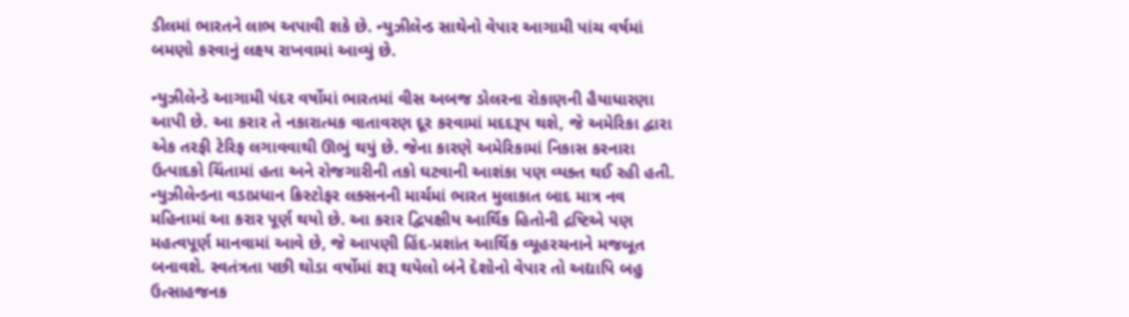ડીલમાં ભારતને લાભ અપાવી શકે છે. ન્યુઝીલેન્ડ સાથેનો વેપાર આગામી પાંચ વર્ષમાં બમણો કરવાનું લક્ષ્ય રાખવામાં આવ્યું છે.

ન્યુઝીલેન્ડે આગામી પંદર વર્ષોમાં ભારતમાં વીસ અબજ ડોલરના રોકાણની હૈયાધારણા આપી છે. આ કરાર તે નકારાત્મક વાતાવરણ દૂર કરવામાં મદદરૂપ થશે, જે અમેરિકા દ્વારા એક તરફી ટેરિફ લગાવવાથી ઊભું થયું છે. જેના કારણે અમેરિકામાં નિકાસ કરનારા ઉત્પાદકો ચિંતામાં હતા અને રોજગારીની તકો ઘટવાની આશંકા પણ વ્યક્ત થઈ રહી હતી. ન્યુઝીલેન્ડના વડાપ્રધાન ક્રિસ્ટોફર લક્સનની માર્ચમાં ભારત મુલાકાત બાદ માત્ર નવ મહિનામાં આ કરાર પૂર્ણ થયો છે. આ કરાર દ્વિપક્ષીય આર્થિક હિતોની દ્રષ્ટિએ પણ મહત્વપૂર્ણ માનવામાં આવે છે, જે આપણી હિંદ-પ્રશાંત આર્થિક વ્યૂહરચનાને મજબૂત બનાવશે. સ્વતંત્રતા પછી થોડા વર્ષોમાં શરૂ થયેલો બંને દેશોનો વેપાર તો અદ્યાપિ બહુ ઉત્સાહજનક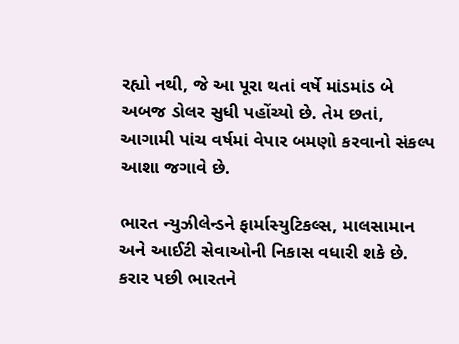રહ્યો નથી, જે આ પૂરા થતાં વર્ષે માંડમાંડ બે અબજ ડોલર સુધી પહોંચ્યો છે. તેમ છતાં, આગામી પાંચ વર્ષમાં વેપાર બમણો કરવાનો સંકલ્પ આશા જગાવે છે.

ભારત ન્યુઝીલેન્ડને ફાર્માસ્યુટિકલ્સ, માલસામાન અને આઈટી સેવાઓની નિકાસ વધારી શકે છે. કરાર પછી ભારતને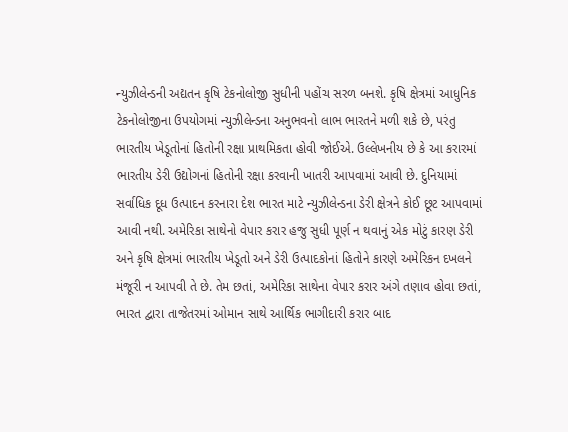ન્યુઝીલેન્ડની અદ્યતન કૃષિ ટેકનોલોજી સુધીની પહોંચ સરળ બનશે. કૃષિ ક્ષેત્રમાં આધુનિક ટેકનોલોજીના ઉપયોગમાં ન્યુઝીલેન્ડના અનુભવનો લાભ ભારતને મળી શકે છે, પરંતુ ભારતીય ખેડૂતોનાં હિતોની રક્ષા પ્રાથમિકતા હોવી જોઈએ. ઉલ્લેખનીય છે કે આ કરારમાં ભારતીય ડેરી ઉદ્યોગનાં હિતોની રક્ષા કરવાની ખાતરી આપવામાં આવી છે. દુનિયામાં સર્વાધિક દૂધ ઉત્પાદન કરનારા દેશ ભારત માટે ન્યુઝીલેન્ડના ડેરી ક્ષેત્રને કોઈ છૂટ આપવામાં આવી નથી. અમેરિકા સાથેનો વેપાર કરાર હજુ સુધી પૂર્ણ ન થવાનું એક મોટું કારણ ડેરી અને કૃષિ ક્ષેત્રમાં ભારતીય ખેડૂતો અને ડેરી ઉત્પાદકોનાં હિતોને કારણે અમેરિકન દખલને મંજૂરી ન આપવી તે છે. તેમ છતાં, અમેરિકા સાથેના વેપાર કરાર અંગે તણાવ હોવા છતાં, ભારત દ્વારા તાજેતરમાં ઓમાન સાથે આર્થિક ભાગીદારી કરાર બાદ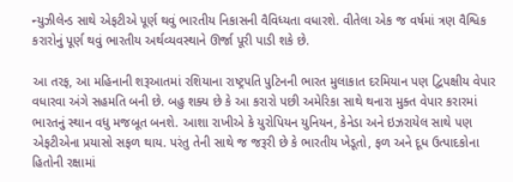ન્યુઝીલેન્ડ સાથે એફટીએ પૂર્ણ થવું ભારતીય નિકાસની વૈવિધ્યતા વધારશે. વીતેલા એક જ વર્ષમાં ત્રણ વૈશ્વિક કરારોનું પૂર્ણ થવું ભારતીય અર્થવ્યવસ્થાને ઊર્જા પૂરી પાડી શકે છે.

આ તરફ, આ મહિનાની શરૂઆતમાં રશિયાના રાષ્ટ્રપતિ પુટિનની ભારત મુલાકાત દરમિયાન પણ દ્વિપક્ષીય વેપાર વધારવા અંગે સહમતિ બની છે. બહુ શક્ય છે કે આ કરારો પછી અમેરિકા સાથે થનારા મુક્ત વેપાર કરારમાં ભારતનું સ્થાન વધુ મજબૂત બનશે. આશા રાખીએ કે યુરોપિયન યુનિયન, કેનેડા અને ઇઝરાયેલ સાથે પણ એફટીએના પ્રયાસો સફળ થાય. પરંતુ તેની સાથે જ જરૂરી છે કે ભારતીય ખેડૂતો, ફળ અને દૂધ ઉત્પાદકોના હિતોની રક્ષામાં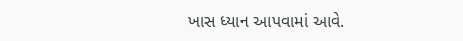ખાસ ધ્યાન આપવામાં આવે.